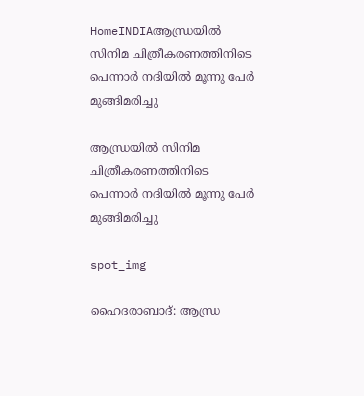HomeINDIAആന്ധ്രയിൽ സിനിമ ചിത്രീകരണത്തിനിടെ പെന്നാർ നദിയിൽ മൂന്നു പേർ മുങ്ങിമരിച്ചു

ആന്ധ്രയിൽ സിനിമ ചിത്രീകരണത്തിനിടെ പെന്നാർ നദിയിൽ മൂന്നു പേർ മുങ്ങിമരിച്ചു

spot_img

ഹൈദരാബാദ്: ആന്ധ്ര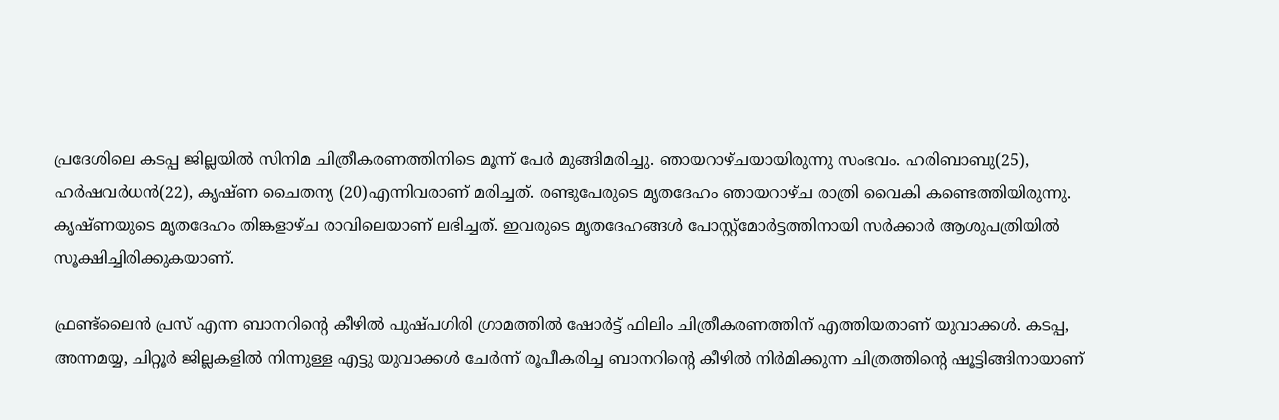പ്രദേശിലെ കടപ്പ ജില്ലയിൽ സിനിമ ചിത്രീകരണത്തിനിടെ മൂന്ന് പേർ മുങ്ങിമരിച്ചു. ഞായറാഴ്ചയായിരുന്നു സംഭവം. ഹരിബാബു(25), ഹർഷവർധൻ(22), കൃഷ്ണ ചൈതന്യ (20)എന്നിവരാണ് മരിച്ചത്. രണ്ടുപേരുടെ മൃതദേഹം ഞായറാഴ്ച രാത്രി വൈകി കണ്ടെത്തിയിരുന്നു. കൃഷ്ണയുടെ മൃതദേഹം തിങ്കളാഴ്ച രാവിലെയാണ് ലഭിച്ചത്. ഇവരുടെ മൃതദേഹങ്ങൾ പോസ്റ്റ്‌മോർട്ടത്തിനായി സർക്കാർ ആശുപത്രിയിൽ സൂക്ഷിച്ചിരിക്കുകയാണ്.

ഫ്രണ്ട്‌ലൈൻ പ്രസ് എന്ന ബാനറിന്റെ കീഴിൽ പുഷ്പഗിരി ഗ്രാമത്തിൽ ഷോർട്ട് ഫിലിം ചിത്രീകരണത്തിന് എത്തിയതാണ് യുവാക്കൾ. കടപ്പ, അന്നമയ്യ, ചിറ്റൂർ ജില്ലകളിൽ നിന്നുള്ള എട്ടു യുവാക്കൾ ചേർന്ന് രൂപീകരിച്ച ബാനറിന്റെ കീഴിൽ നിർമിക്കുന്ന ചിത്രത്തിന്റെ ഷൂട്ടിങ്ങിനായാണ്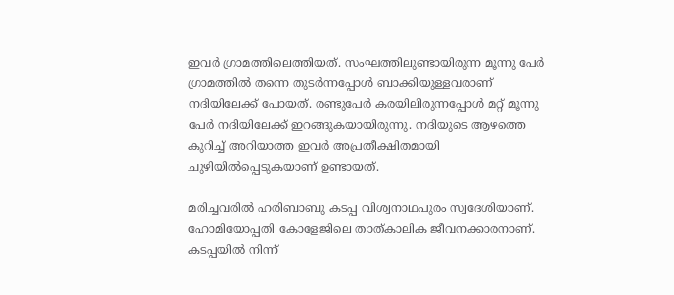ഇവർ ഗ്രാമത്തിലെത്തിയത്. സംഘത്തിലുണ്ടായിരുന്ന മൂന്നു പേർ ഗ്രാമത്തിൽ തന്നെ തുടർന്നപ്പോൾ ബാക്കിയുള്ളവരാണ് നദിയിലേക്ക് പോയത്. രണ്ടുപേർ കരയിലിരുന്നപ്പോൾ മറ്റ് മൂന്നു പേർ നദിയിലേക്ക് ഇറങ്ങുകയായിരുന്നു. നദിയുടെ ആഴത്തെ കുറിച്ച് അറിയാത്ത ഇവർ അപ്രതീക്ഷിതമായി ചുഴിയിൽപ്പെടുകയാണ് ഉണ്ടായത്.

മരിച്ചവരിൽ ഹരിബാബു കടപ്പ വിശ്വനാഥപുരം സ്വദേശിയാണ്. ഹോമിയോപ്പതി കോളേജിലെ താത്കാലിക ജീവനക്കാരനാണ്. കടപ്പയിൽ നിന്ന്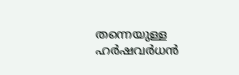തന്നെയുള്ള ഹർഷവർധൻ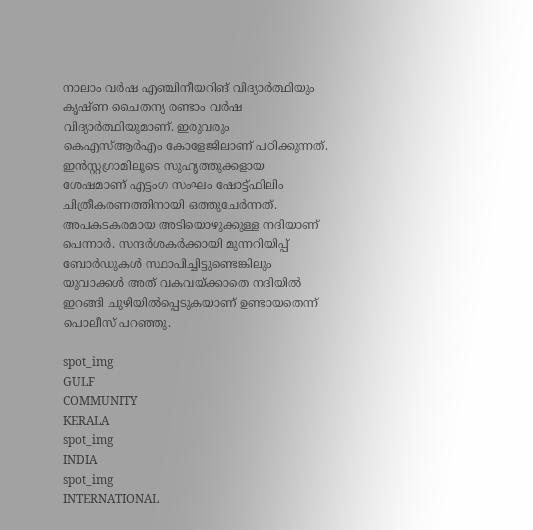നാലാം വർഷ എഞ്ചിനീയറിങ് വിദ്യാർത്ഥിയും കൃഷ്ണ ചൈതന്യ രണ്ടാം വർഷ വിദ്യാർത്ഥിയുമാണ്. ഇരുവരും കെഎസ്ആർഎം കോളേജിലാണ് പഠിക്കുന്നത്. ഇൻസ്റ്റഗ്രാമിലൂടെ സുഹൃത്തുക്കളായ ശേഷമാണ് എട്ടംഗ സംഘം ഷോട്ട്ഫിലിം ചിത്രീകരണത്തിനായി ഒത്തുചേർന്നത്. അപകടകരമായ അടിയൊഴുക്കുള്ള നദിയാണ് പെന്നാർ. സന്ദർശകർക്കായി മുന്നറിയിപ്പ് ബോർഡുകൾ സ്ഥാപിച്ചിട്ടുണ്ടെങ്കിലും യുവാക്കൾ അത് വകവയ്ക്കാതെ നദിയിൽ ഇറങ്ങി ചുഴിയിൽപ്പെടുകയാണ് ഉണ്ടായതെന്ന് പൊലീസ് പറഞ്ഞു.

spot_img
GULF
COMMUNITY
KERALA
spot_img
INDIA
spot_img
INTERNATIONAL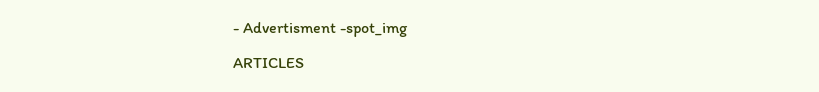- Advertisment -spot_img

ARTICLES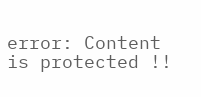error: Content is protected !!